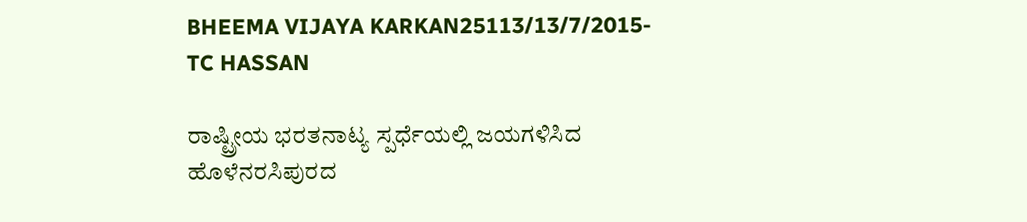BHEEMA VIJAYA KARKAN25113/13/7/2015-TC HASSAN

ರಾಷ್ಟ್ರೀಯ ಭರತನಾಟ್ಯ ಸ್ಪರ್ಧೆಯಲ್ಲಿ ಜಯಗಳಿಸಿದ ಹೊಳೆನರಸಿಪುರದ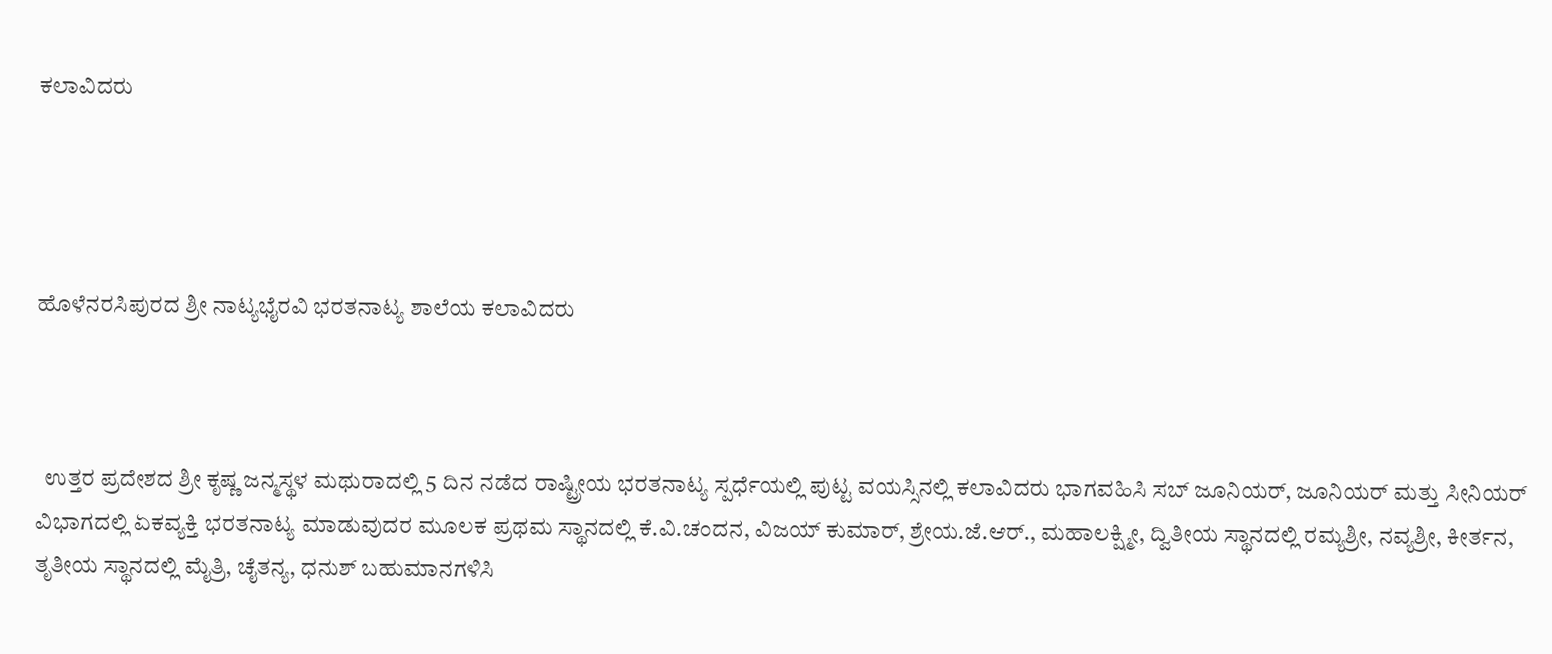ಕಲಾವಿದರು




ಹೊಳೆನರಸಿಪುರದ ಶ್ರೀ ನಾಟ್ಯಭೈರವಿ ಭರತನಾಟ್ಯ ಶಾಲೆಯ ಕಲಾವಿದರು



  ಉತ್ತರ ಪ್ರದೇಶದ ಶ್ರೀ ಕೃಷ್ಣ ಜನ್ಮಸ್ಥಳ ಮಥುರಾದಲ್ಲಿ 5 ದಿನ ನಡೆದ ರಾಷ್ಟ್ರೀಯ ಭರತನಾಟ್ಯ ಸ್ಪರ್ಧೆಯಲ್ಲಿ ಪುಟ್ಟ ವಯಸ್ಸಿನಲ್ಲಿ ಕಲಾವಿದರು ಭಾಗವಹಿಸಿ ಸಬ್ ಜೂನಿಯರ್, ಜೂನಿಯರ್ ಮತ್ತು ಸೀನಿಯರ್ ವಿಭಾಗದಲ್ಲಿ ಏಕವ್ಯಕ್ತಿ ಭರತನಾಟ್ಯ ಮಾಡುವುದರ ಮೂಲಕ ಪ್ರಥಮ ಸ್ಥಾನದಲ್ಲಿ ಕೆ.ವಿ.ಚಂದನ, ವಿಜಯ್ ಕುಮಾರ್, ಶ್ರೇಯ.ಜೆ.ಆರ್., ಮಹಾಲಕ್ಷ್ಮೀ, ದ್ವಿತೀಯ ಸ್ಥಾನದಲ್ಲಿ ರಮ್ಯಶ್ರೀ, ನವ್ಯಶ್ರೀ, ಕೀರ್ತನ, ತೃತೀಯ ಸ್ಥಾನದಲ್ಲಿ ಮೈತ್ರಿ, ಚೈತನ್ಯ, ಧನುಶ್ ಬಹುಮಾನಗಳಿಸಿ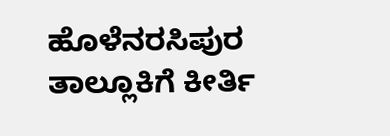ಹೊಳೆನರಸಿಪುರ ತಾಲ್ಲೂಕಿಗೆ ಕೀರ್ತಿ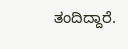ತಂದಿದ್ದಾರೆ.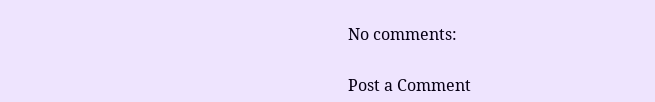No comments:

Post a Comment